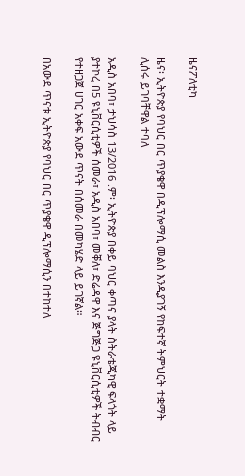ዜናፖለቲካ

ዜና፡ ኢትዮጵያ የባህር በር ጥያቄዋ በዲፕሎማሲ መልስ እንዲያገኝ የከፍተኛ ትምህርት ተቋማት ሊሰሩ ይገባቸዋል ተባለ

አዲስ አበባ፣ ታህሳስ 13/2016 .ም፡ ኢትዮጵያ በቀይ ባህር ቀጣና ያላት ስትራቴጂካዊ ፍላጎት ላይ ያተኮረ በ5 ዩኒቨርሲቲዎች ሰመራ፣ አዲስ አበባ፣ መቐለ፣ ድሬዳዋ እና ጅግጅጋ ዩኒቨርሲቲዎች ትብብር የተዘጋጀ ሀገር አቀፍ አውደ ጥናት በሰመራ በመካሄድ ላይ ይገኛል።

በአውደ ጥናቱ ኢትዮጵያ የባህር በር ጥያቄዋ ዲፕሎማሲን በተከተለ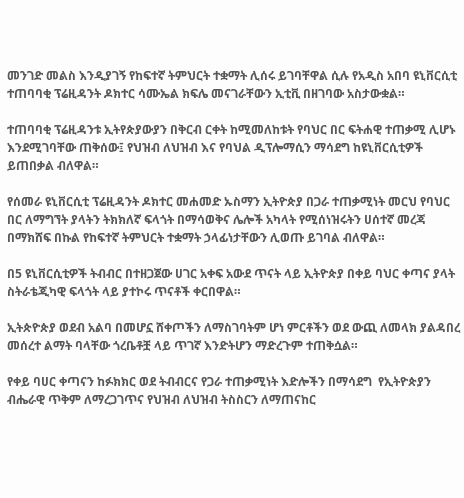መንገድ መልስ እንዲያገኝ የከፍተኛ ትምህርት ተቋማት ሊሰሩ ይገባቸዋል ሲሉ የአዲስ አበባ ዩኒቨርሲቲ ተጠባባቂ ፕሬዚዳንት ዶክተር ሳሙኤል ክፍሌ መናገራቸውን ኢቲቪ በዘገባው አስታውቋል።

ተጠባባቂ ፕሬዚዳንቱ ኢትየጵያውያን በቅርብ ርቀት ከሚመለከቱት የባህር በር ፍትሐዊ ተጠቃሚ ሊሆኑ እንደሚገባቸው ጠቅሰው፤ የህዝብ ለህዝብ እና የባህል ዲፕሎማሲን ማሳደግ ከዩኒቨርሲቲዎች ይጠበቃል ብለዋል።

የሰመራ ዩኒቨርሲቲ ፕሬዚዳንት ዶክተር መሐመድ ኡስማን ኢትዮጵያ በጋራ ተጠቃሚነት መርህ የባህር በር ለማግኘት ያላትን ትክክለኛ ፍላጎት በማሳወቅና ሌሎች አካላት የሚሰነዝሩትን ሀሰተኛ መረጃ በማክሸፍ በኩል የከፍተኛ ትምህርት ተቋማት ኃላፊነታቸውን ሊወጡ ይገባል ብለዋል።

በ5 ዩኒቨርሲቲዎች ትብብር በተዘጋጀው ሀገር አቀፍ አውደ ጥናት ላይ ኢትዮጵያ በቀይ ባህር ቀጣና ያላት ስትራቴጂካዊ ፍላጎት ላይ ያተኮሩ ጥናቶች ቀርበዋል።

ኢትጵዮጵያ ወደብ አልባ በመሆኗ ሸቀጦችን ለማስገባትም ሆነ ምርቶችን ወደ ውጪ ለመላክ ያልዳበረ መሰረተ ልማት ባላቸው ጎረቤቶቿ ላይ ጥገኛ እንድትሆን ማድረጉም ተጠቅሷል።

የቀይ ባሀር ቀጣናን ከፉክክር ወደ ትብብርና የጋራ ተጠቃሚነት እድሎችን በማሳደግ  የኢትዮጵያን ብሔራዊ ጥቅም ለማረጋገጥና የህዝብ ለህዝብ ትስስርን ለማጠናከር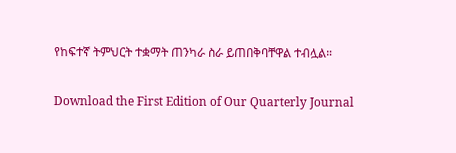የከፍተኛ ትምህርት ተቋማት ጠንካራ ስራ ይጠበቅባቸዋል ተብሏል።

Download the First Edition of Our Quarterly Journal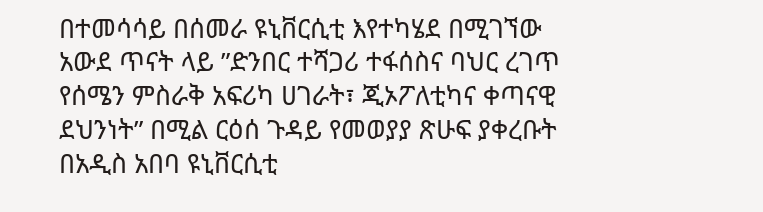በተመሳሳይ በሰመራ ዩኒቨርሲቲ እየተካሄደ በሚገኘው አውደ ጥናት ላይ ”ድንበር ተሻጋሪ ተፋሰስና ባህር ረገጥ የሰሜን ምስራቅ አፍሪካ ሀገራት፣ ጂኦፖለቲካና ቀጣናዊ ደህንነት” በሚል ርዕሰ ጉዳይ የመወያያ ጽሁፍ ያቀረቡት በአዲስ አበባ ዩኒቨርሲቲ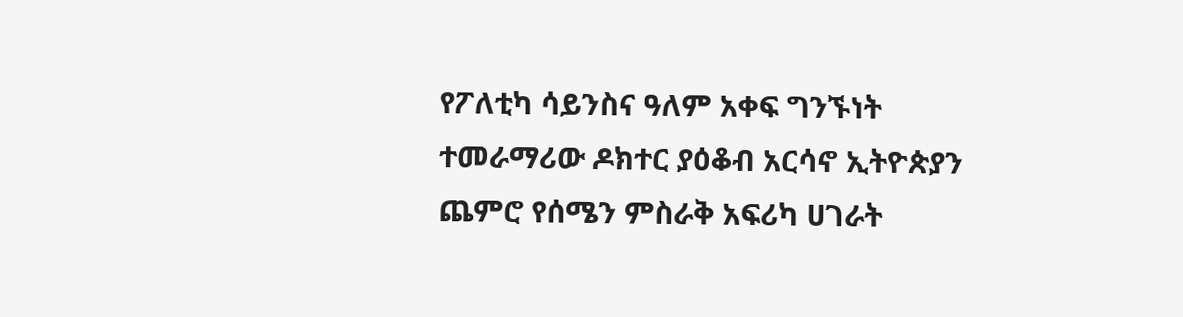የፖለቲካ ሳይንስና ዓለም አቀፍ ግንኙነት ተመራማሪው ዶክተር ያዕቆብ አርሳኖ ኢትዮጵያን ጨምሮ የሰሜን ምስራቅ አፍሪካ ሀገራት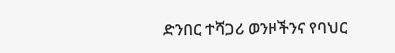ድንበር ተሻጋሪ ወንዞችንና የባህር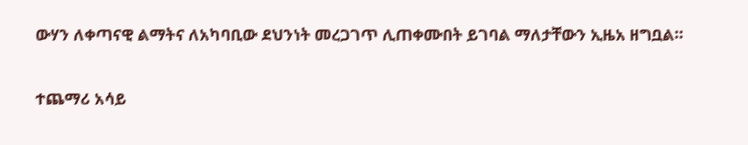ውሃን ለቀጣናዊ ልማትና ለአካባቢው ደህንነት መረጋገጥ ሊጠቀሙበት ይገባል ማለታቸውን ኢዜአ ዘግቧል።

ተጨማሪ አሳይ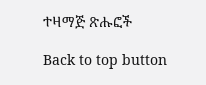ተዛማጅ ጽሑፎች

Back to top button